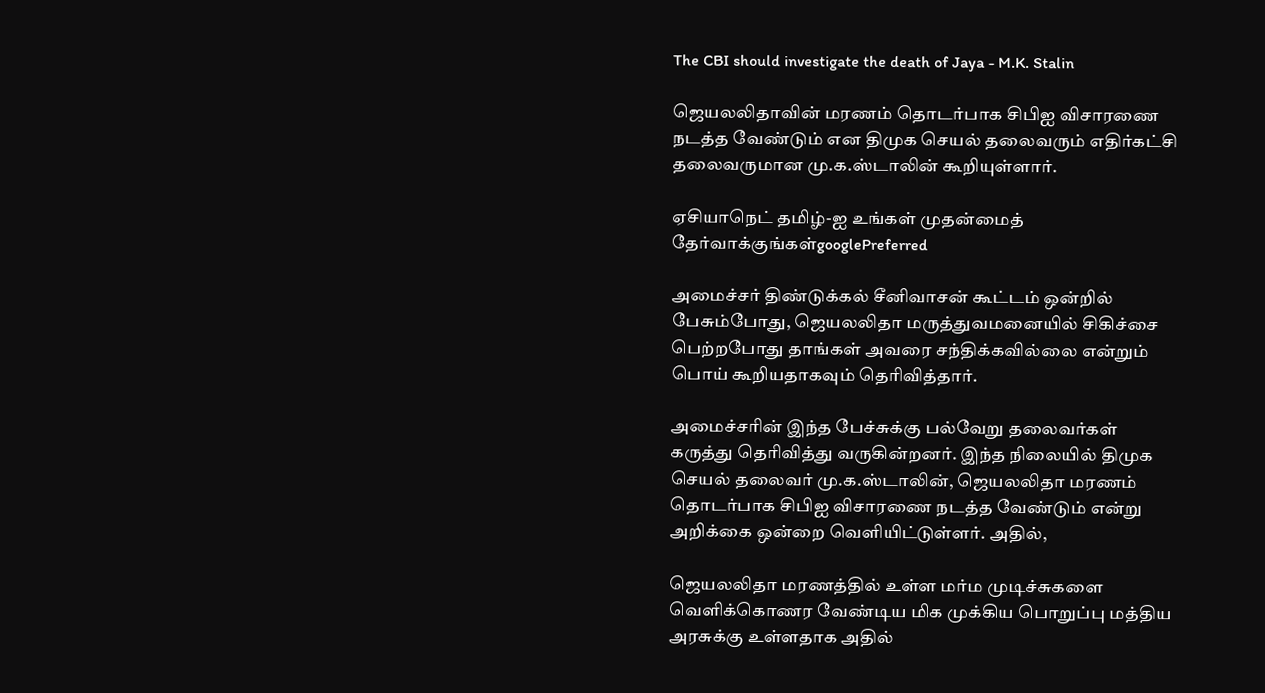The CBI should investigate the death of Jaya - M.K. Stalin

ஜெயலலிதாவின் மரணம் தொடர்பாக சிபிஐ விசாரணை நடத்த வேண்டும் என திமுக செயல் தலைவரும் எதிர்கட்சி தலைவருமான மு.க.ஸ்டாலின் கூறியுள்ளார்.

ஏசியாநெட் தமிழ்-ஐ உங்கள் முதன்மைத் தேர்வாக்குங்கள்googlePreferred

அமைச்சர் திண்டுக்கல் சீனிவாசன் கூட்டம் ஒன்றில் பேசும்போது, ஜெயலலிதா மருத்துவமனையில் சிகிச்சை பெற்றபோது தாங்கள் அவரை சந்திக்கவில்லை என்றும் பொய் கூறியதாகவும் தெரிவித்தார்.

அமைச்சரின் இந்த பேச்சுக்கு பல்வேறு தலைவர்கள் கருத்து தெரிவித்து வருகின்றனர். இந்த நிலையில் திமுக செயல் தலைவர் மு.க.ஸ்டாலின், ஜெயலலிதா மரணம் தொடர்பாக சிபிஐ விசாரணை நடத்த வேண்டும் என்று அறிக்கை ஒன்றை வெளியிட்டுள்ளர். அதில்,

ஜெயலலிதா மரணத்தில் உள்ள மர்ம முடிச்சுகளை வெளிக்கொணர வேண்டிய மிக முக்கிய பொறுப்பு மத்திய அரசுக்கு உள்ளதாக அதில்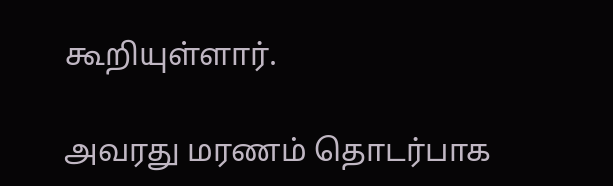கூறியுள்ளார்.

அவரது மரணம் தொடர்பாக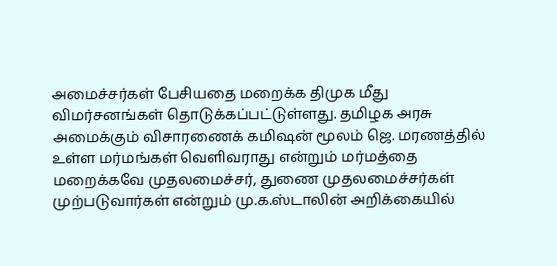அமைச்சர்கள் பேசியதை மறைக்க திமுக மீது விமர்சனங்கள் தொடுக்கப்பட்டுள்ளது. தமிழக அரசு அமைக்கும் விசாரணைக் கமிஷன் மூலம் ஜெ. மரணத்தில் உள்ள மர்மங்கள் வெளிவராது என்றும் மர்மத்தை மறைக்கவே முதலமைச்சர், துணை முதலமைச்சர்கள் முற்படுவார்கள் என்றும் மு.க.ஸ்டாலின் அறிக்கையில்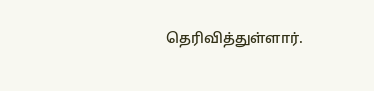தெரிவித்துள்ளார்.